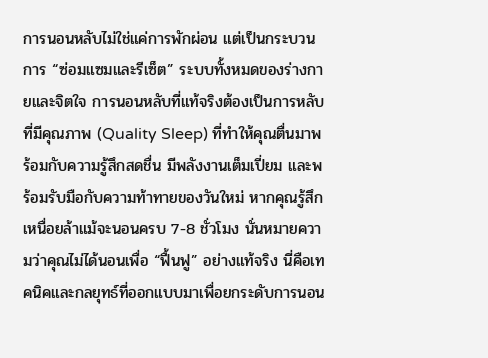การนอนหลับไม่ใช่แค่การพักผ่อน แต่เป็นกระบวนการ “ซ่อมแซมและรีเซ็ต” ระบบทั้งหมดของร่างกายและจิตใจ การนอนหลับที่แท้จริงต้องเป็นการหลับที่มีคุณภาพ (Quality Sleep) ที่ทำให้คุณตื่นมาพร้อมกับความรู้สึกสดชื่น มีพลังงานเต็มเปี่ยม และพร้อมรับมือกับความท้าทายของวันใหม่ หากคุณรู้สึกเหนื่อยล้าแม้จะนอนครบ 7-8 ชั่วโมง นั่นหมายความว่าคุณไม่ได้นอนเพื่อ “ฟื้นฟู” อย่างแท้จริง นี่คือเทคนิคและกลยุทธ์ที่ออกแบบมาเพื่อยกระดับการนอน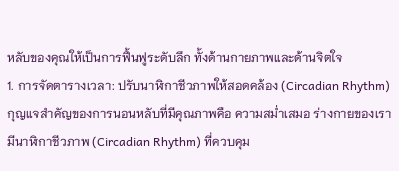หลับของคุณให้เป็นการฟื้นฟูระดับลึก ทั้งด้านกายภาพและด้านจิตใจ
1. การจัดตารางเวลา: ปรับนาฬิกาชีวภาพให้สอดคล้อง (Circadian Rhythm)
กุญแจสำคัญของการนอนหลับที่มีคุณภาพคือ ความสม่ำเสมอ ร่างกายของเรามีนาฬิกาชีวภาพ (Circadian Rhythm) ที่ควบคุม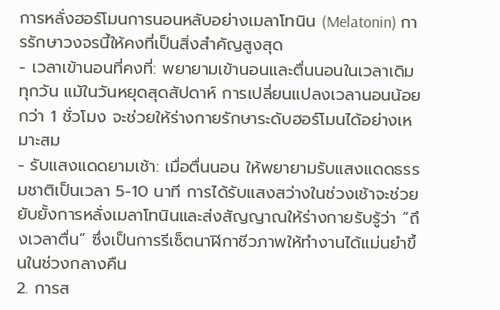การหลั่งฮอร์โมนการนอนหลับอย่างเมลาโทนิน (Melatonin) การรักษาวงจรนี้ให้คงที่เป็นสิ่งสำคัญสูงสุด
- เวลาเข้านอนที่คงที่: พยายามเข้านอนและตื่นนอนในเวลาเดิมทุกวัน แม้ในวันหยุดสุดสัปดาห์ การเปลี่ยนแปลงเวลานอนน้อยกว่า 1 ชั่วโมง จะช่วยให้ร่างกายรักษาระดับฮอร์โมนได้อย่างเหมาะสม
- รับแสงแดดยามเช้า: เมื่อตื่นนอน ให้พยายามรับแสงแดดธรรมชาติเป็นเวลา 5-10 นาที การได้รับแสงสว่างในช่วงเช้าจะช่วยยับยั้งการหลั่งเมลาโทนินและส่งสัญญาณให้ร่างกายรับรู้ว่า “ถึงเวลาตื่น” ซึ่งเป็นการรีเซ็ตนาฬิกาชีวภาพให้ทำงานได้แม่นยำขึ้นในช่วงกลางคืน
2. การส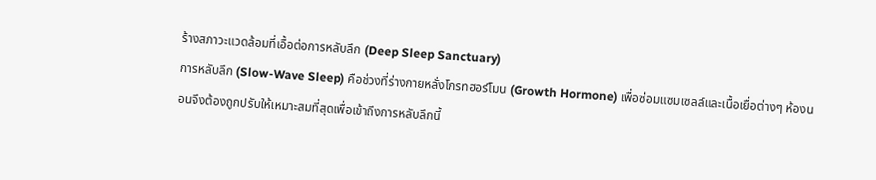ร้างสภาวะแวดล้อมที่เอื้อต่อการหลับลึก (Deep Sleep Sanctuary)
การหลับลึก (Slow-Wave Sleep) คือช่วงที่ร่างกายหลั่งโกรทฮอร์โมน (Growth Hormone) เพื่อซ่อมแซมเซลล์และเนื้อเยื่อต่างๆ ห้องนอนจึงต้องถูกปรับให้เหมาะสมที่สุดเพื่อเข้าถึงการหลับลึกนี้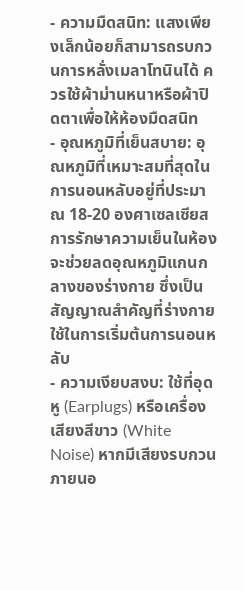- ความมืดสนิท: แสงเพียงเล็กน้อยก็สามารถรบกวนการหลั่งเมลาโทนินได้ ควรใช้ผ้าม่านหนาหรือผ้าปิดตาเพื่อให้ห้องมืดสนิท
- อุณหภูมิที่เย็นสบาย: อุณหภูมิที่เหมาะสมที่สุดในการนอนหลับอยู่ที่ประมาณ 18-20 องศาเซลเซียส การรักษาความเย็นในห้องจะช่วยลดอุณหภูมิแกนกลางของร่างกาย ซึ่งเป็นสัญญาณสำคัญที่ร่างกายใช้ในการเริ่มต้นการนอนหลับ
- ความเงียบสงบ: ใช้ที่อุดหู (Earplugs) หรือเครื่องเสียงสีขาว (White Noise) หากมีเสียงรบกวนภายนอ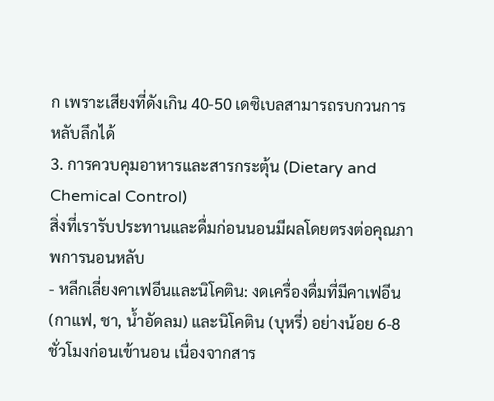ก เพราะเสียงที่ดังเกิน 40-50 เดซิเบลสามารถรบกวนการหลับลึกได้
3. การควบคุมอาหารและสารกระตุ้น (Dietary and Chemical Control)
สิ่งที่เรารับประทานและดื่มก่อนนอนมีผลโดยตรงต่อคุณภาพการนอนหลับ
- หลีกเลี่ยงคาเฟอีนและนิโคติน: งดเครื่องดื่มที่มีคาเฟอีน (กาแฟ, ชา, น้ำอัดลม) และนิโคติน (บุหรี่) อย่างน้อย 6-8 ชั่วโมงก่อนเข้านอน เนื่องจากสาร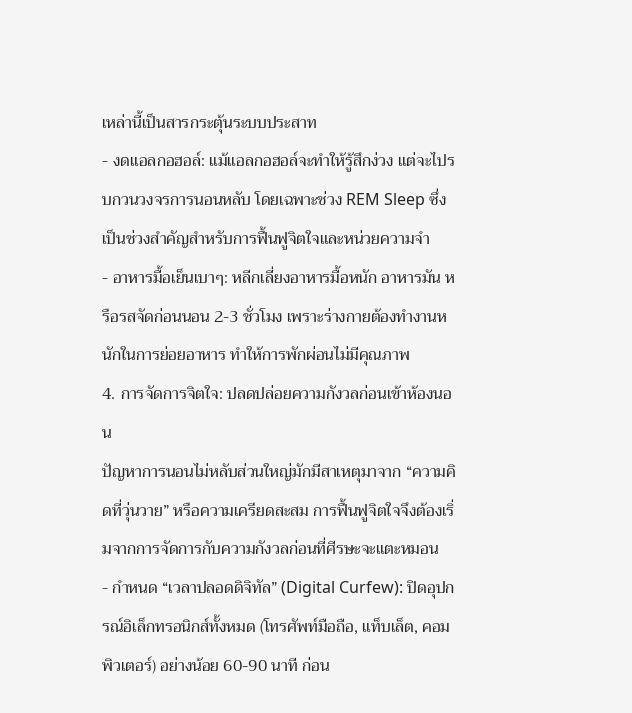เหล่านี้เป็นสารกระตุ้นระบบประสาท
- งดแอลกอฮอล์: แม้แอลกอฮอล์จะทำให้รู้สึกง่วง แต่จะไปรบกวนวงจรการนอนหลับ โดยเฉพาะช่วง REM Sleep ซึ่งเป็นช่วงสำคัญสำหรับการฟื้นฟูจิตใจและหน่วยความจำ
- อาหารมื้อเย็นเบาๆ: หลีกเลี่ยงอาหารมื้อหนัก อาหารมัน หรือรสจัดก่อนนอน 2-3 ชั่วโมง เพราะร่างกายต้องทำงานหนักในการย่อยอาหาร ทำให้การพักผ่อนไม่มีคุณภาพ
4. การจัดการจิตใจ: ปลดปล่อยความกังวลก่อนเข้าห้องนอน
ปัญหาการนอนไม่หลับส่วนใหญ่มักมีสาเหตุมาจาก “ความคิดที่วุ่นวาย” หรือความเครียดสะสม การฟื้นฟูจิตใจจึงต้องเริ่มจากการจัดการกับความกังวลก่อนที่ศีรษะจะแตะหมอน
- กำหนด “เวลาปลอดดิจิทัล” (Digital Curfew): ปิดอุปกรณ์อิเล็กทรอนิกส์ทั้งหมด (โทรศัพท์มือถือ, แท็บเล็ต, คอมพิวเตอร์) อย่างน้อย 60-90 นาที ก่อน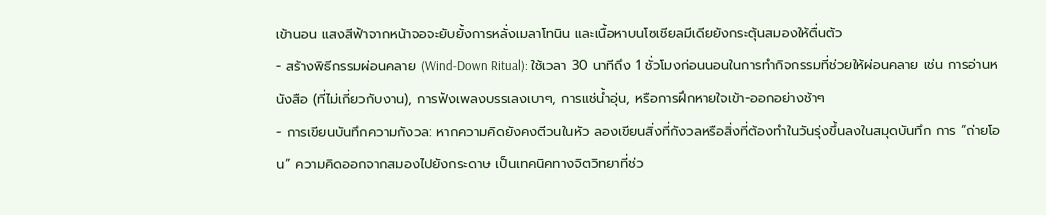เข้านอน แสงสีฟ้าจากหน้าจอจะยับยั้งการหลั่งเมลาโทนิน และเนื้อหาบนโซเชียลมีเดียยังกระตุ้นสมองให้ตื่นตัว
- สร้างพิธีกรรมผ่อนคลาย (Wind-Down Ritual): ใช้เวลา 30 นาทีถึง 1 ชั่วโมงก่อนนอนในการทำกิจกรรมที่ช่วยให้ผ่อนคลาย เช่น การอ่านหนังสือ (ที่ไม่เกี่ยวกับงาน), การฟังเพลงบรรเลงเบาๆ, การแช่น้ำอุ่น, หรือการฝึกหายใจเข้า-ออกอย่างช้าๆ
- การเขียนบันทึกความกังวล: หากความคิดยังคงตีวนในหัว ลองเขียนสิ่งที่กังวลหรือสิ่งที่ต้องทำในวันรุ่งขึ้นลงในสมุดบันทึก การ “ถ่ายโอน” ความคิดออกจากสมองไปยังกระดาษ เป็นเทคนิคทางจิตวิทยาที่ช่ว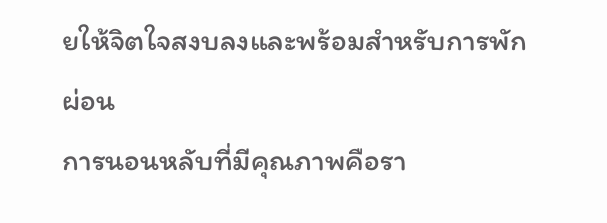ยให้จิตใจสงบลงและพร้อมสำหรับการพักผ่อน
การนอนหลับที่มีคุณภาพคือรา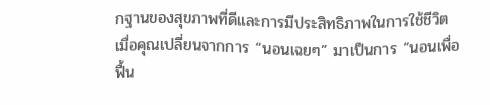กฐานของสุขภาพที่ดีและการมีประสิทธิภาพในการใช้ชีวิต เมื่อคุณเปลี่ยนจากการ “นอนเฉยๆ” มาเป็นการ “นอนเพื่อฟื้น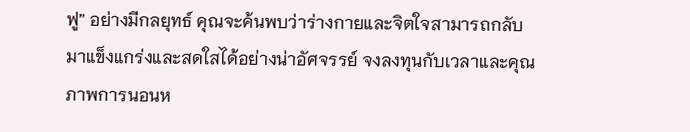ฟู” อย่างมีกลยุทธ์ คุณจะค้นพบว่าร่างกายและจิตใจสามารถกลับมาแข็งแกร่งและสดใสได้อย่างน่าอัศจรรย์ จงลงทุนกับเวลาและคุณภาพการนอนห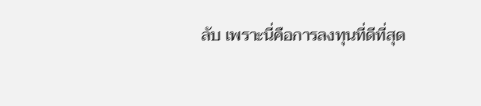ลับ เพราะนี่คือการลงทุนที่ดีที่สุด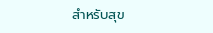สำหรับสุข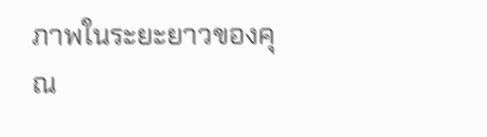ภาพในระยะยาวของคุณ